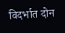विदर्भात दोन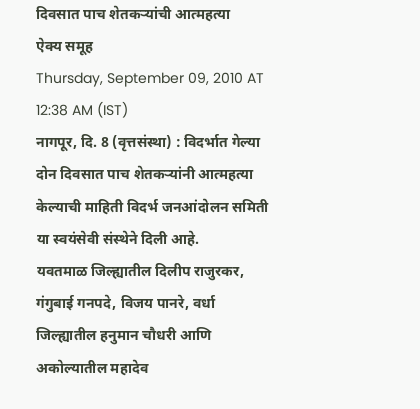दिवसात पाच शेतकऱ्यांची आत्महत्या
ऐक्य समूह
Thursday, September 09, 2010 AT 12:38 AM (IST)
नागपूर, दि. 8 (वृत्तसंस्था) : विदर्भात गेल्या दोन दिवसात पाच शेतकऱ्यांनी आत्महत्या केल्याची माहिती विदर्भ जनआंदोलन समिती या स्वयंसेवी संस्थेने दिली आहे.
यवतमाळ जिल्ह्यातील दिलीप राजुरकर, गंगुबाई गनपदे, विजय पानरे, वर्धा जिल्ह्यातील हनुमान चौधरी आणि अकोल्यातील महादेव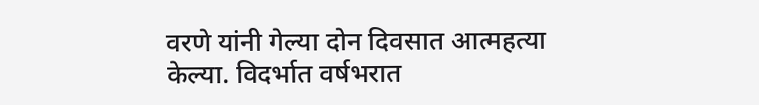वरणे यांनी गेल्या दोन दिवसात आत्महत्या केल्या. विदर्भात वर्षभरात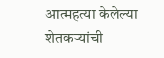आत्महत्या केलेल्या शेतकऱ्यांची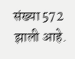संख्या 572 झाली आहे.